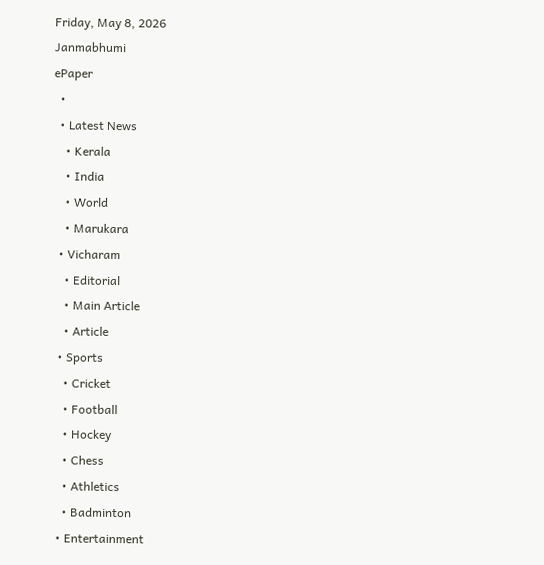Friday, May 8, 2026
Janmabhumi
ePaper
  •
  • Latest News
    • Kerala
    • India
    • World
    • Marukara
  • Vicharam
    • Editorial
    • Main Article
    • Article
  • Sports
    • Cricket
    • Football
    • Hockey
    • Chess
    • Athletics
    • Badminton
  • Entertainment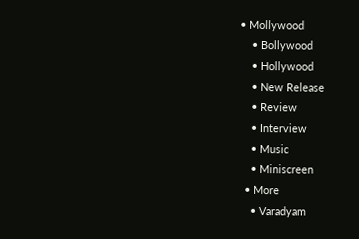• Mollywood
    • Bollywood
    • Hollywood
    • New Release
    • Review
    • Interview
    • Music
    • Miniscreen
  • More
    • Varadyam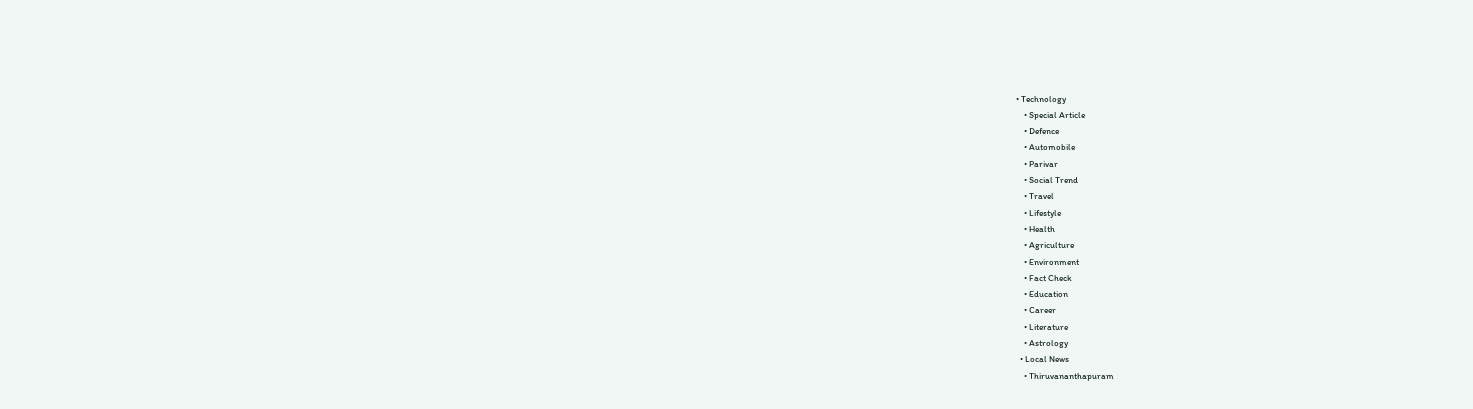• Technology
    • Special Article
    • Defence
    • Automobile
    • Parivar
    • Social Trend
    • Travel
    • Lifestyle
    • Health
    • Agriculture
    • Environment
    • Fact Check
    • Education
    • Career
    • Literature
    • Astrology
  • Local News
    • Thiruvananthapuram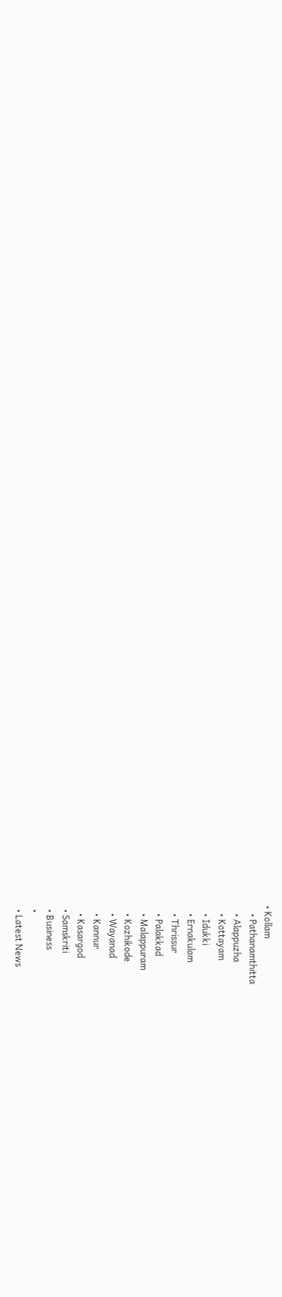• Kollam
    • Pathanamthitta
    • Alappuzha
    • Kottayam
    • Idukki
    • Ernakulam
    • Thrissur
    • Palakkad
    • Malappuram
    • Kozhikode
    • Wayanad
    • Kannur
    • Kasargod
  • Samskriti
  • Business
  •
  • Latest News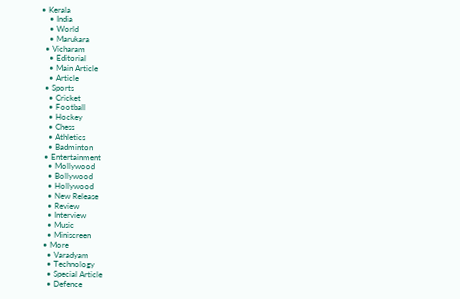• Kerala
    • India
    • World
    • Marukara
  • Vicharam
    • Editorial
    • Main Article
    • Article
  • Sports
    • Cricket
    • Football
    • Hockey
    • Chess
    • Athletics
    • Badminton
  • Entertainment
    • Mollywood
    • Bollywood
    • Hollywood
    • New Release
    • Review
    • Interview
    • Music
    • Miniscreen
  • More
    • Varadyam
    • Technology
    • Special Article
    • Defence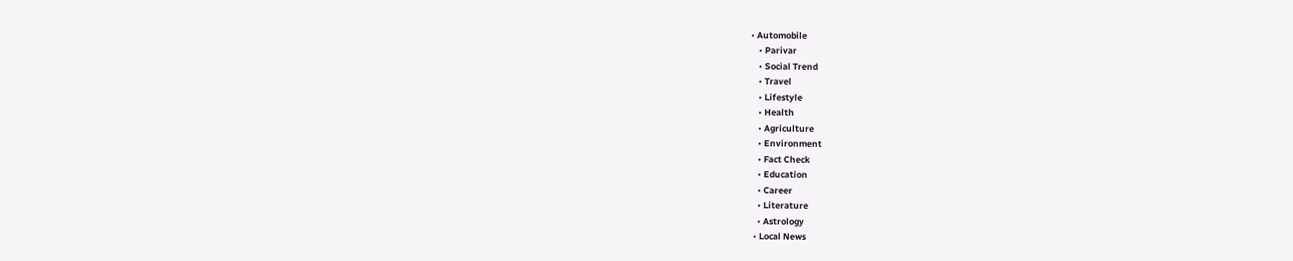• Automobile
    • Parivar
    • Social Trend
    • Travel
    • Lifestyle
    • Health
    • Agriculture
    • Environment
    • Fact Check
    • Education
    • Career
    • Literature
    • Astrology
  • Local News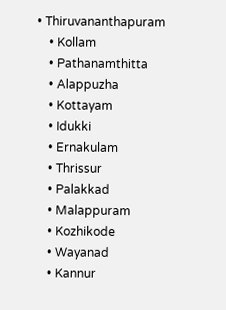• Thiruvananthapuram
    • Kollam
    • Pathanamthitta
    • Alappuzha
    • Kottayam
    • Idukki
    • Ernakulam
    • Thrissur
    • Palakkad
    • Malappuram
    • Kozhikode
    • Wayanad
    • Kannur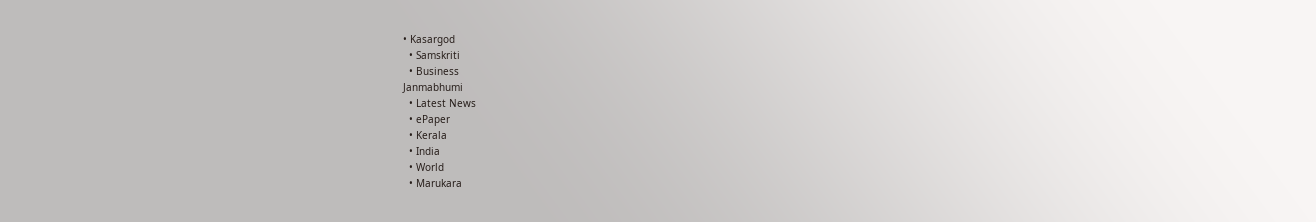• Kasargod
  • Samskriti
  • Business
Janmabhumi
  • Latest News
  • ePaper
  • Kerala
  • India
  • World
  • Marukara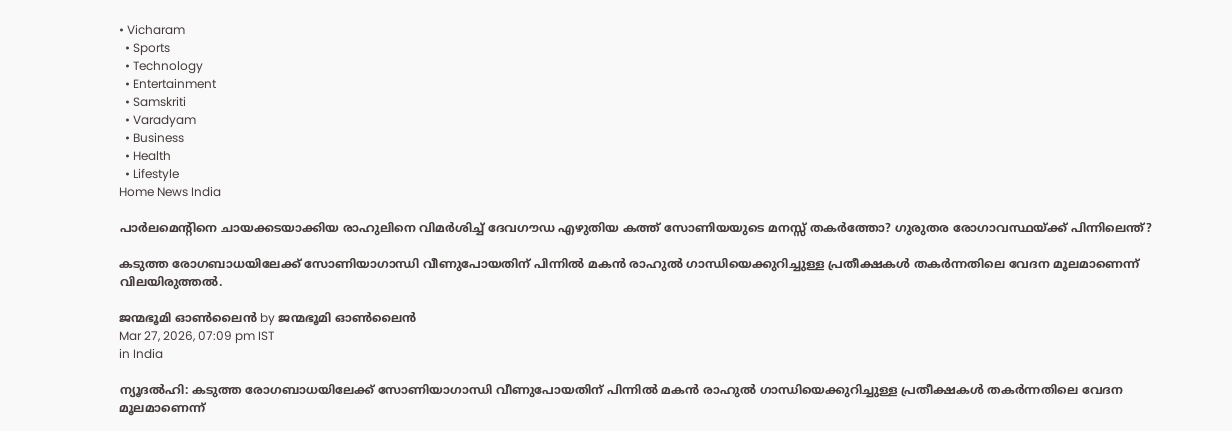• Vicharam
  • Sports
  • Technology
  • Entertainment
  • Samskriti
  • Varadyam
  • Business
  • Health
  • Lifestyle
Home News India

പാര്‍ലമെന്‍റിനെ ചായക്കടയാക്കിയ രാഹുലിനെ വിമര്‍ശിച്ച് ദേവഗൗഡ എഴുതിയ കത്ത് സോണിയയുടെ മനസ്സ് തകര്‍ത്തോ? ഗുരുതര രോഗാവസ്ഥയ്‌ക്ക് പിന്നിലെന്ത്?

കടുത്ത രോഗബാധയിലേക്ക് സോണിയാഗാന്ധി വീണുപോയതിന് പിന്നില്‍ മകന്‍ രാഹുല്‍ ഗാന്ധിയെക്കുറിച്ചുള്ള പ്രതീക്ഷകള്‍ തകര്‍ന്നതിലെ വേദന മൂലമാണെന്ന് വിലയിരുത്തല്‍.

ജന്മഭൂമി ഓണ്‍ലൈന്‍ by ജന്മഭൂമി ഓണ്‍ലൈന്‍
Mar 27, 2026, 07:09 pm IST
in India

ന്യൂദല്‍ഹി: കടുത്ത രോഗബാധയിലേക്ക് സോണിയാഗാന്ധി വീണുപോയതിന് പിന്നില്‍ മകന്‍ രാഹുല്‍ ഗാന്ധിയെക്കുറിച്ചുള്ള പ്രതീക്ഷകള്‍ തകര്‍ന്നതിലെ വേദന മൂലമാണെന്ന്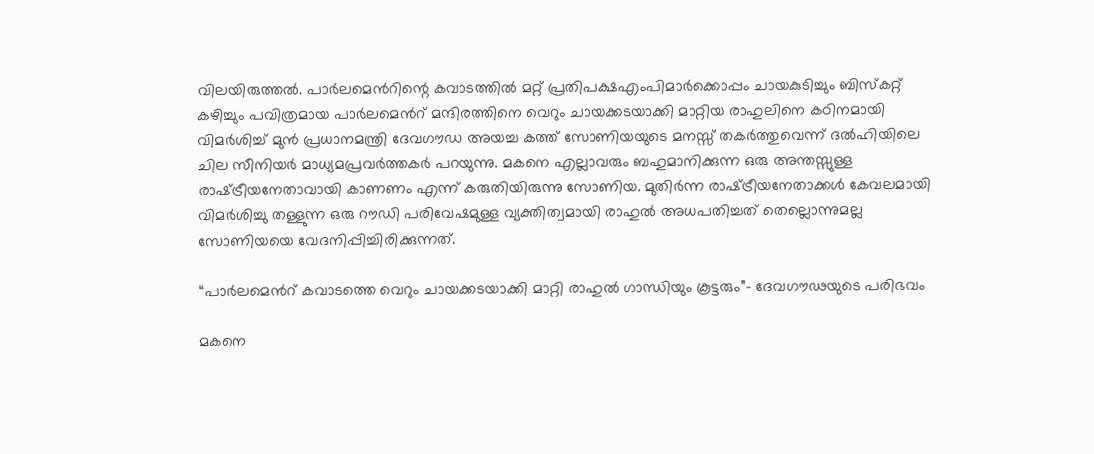വിലയിരുത്തല്‍. പാര്‍ലമെന്‍റിന്റെ കവാടത്തില്‍ മറ്റ് പ്രതിപക്ഷഎംപിമാര്‍ക്കൊപ്പം ചായകുടിച്ചും ബിസ്കറ്റ് കഴിച്ചും പവിത്രമായ പാര്‍ലമെന്‍റ് മന്ദിരത്തിനെ വെറും ചായക്കടയാക്കി മാറ്റിയ രാഹുലിനെ കഠിനമായി വിമര്‍ശിച്ച് മുന്‍ പ്രധാനമന്ത്രി ദേവഗൗഡ അയച്ച കത്ത് സോണിയയുടെ മനസ്സ് തകര്‍ത്തുവെന്ന് ദല്‍ഹിയിലെ ചില സീനിയര്‍ മാധ്യമപ്രവര്‍ത്തകര്‍ പറയുന്നു. മകനെ എല്ലാവരും ബഹുമാനിക്കുന്ന ഒരു അന്തസ്സുള്ള രാഷ്‌ട്രീയനേതാവായി കാണണം എന്ന് കരുതിയിരുന്നു സോണിയ. മുതിര്‍ന്ന രാഷ്‌ട്രീയനേതാക്കള്‍ കേവലമായി വിമര്‍ശിച്ചു തള്ളുന്ന ഒരു റൗഡി പരിവേഷമുള്ള വ്യക്തിത്വമായി രാഹുല്‍ അധപതിച്ചത് തെല്ലൊന്നുമല്ല സോണിയയെ വേദനിപ്പിച്ചിരിക്കുന്നത്.

“പാര്‍ലമെന്‍റ് കവാടത്തെ വെറും ചായക്കടയാക്കി മാറ്റി രാഹുല്‍ ഗാന്ധിയും കൂട്ടരും”- ദേവഗൗഢയുടെ പരിഭവം

മകനെ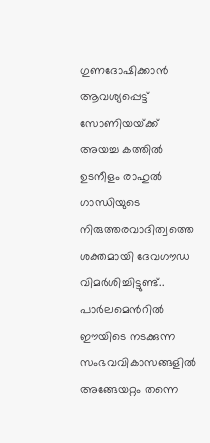ഗുണദോഷിക്കാന്‍ ആവശ്യപ്പെട്ട് സോണിയയ്‌ക്ക് അയച്ച കത്തില്‍ ഉടനീളം രാഹുല്‍ ഗാന്ധിയുടെ നിരുത്തരവാദിത്വത്തെ ശക്തമായി ദേവഗൗഡ വിമര്‍ശിച്ചിട്ടുണ്ട്.. പാര്‍ലമെന്‍റില്‍ ഈയിടെ നടക്കുന്ന സംഭവവികാസങ്ങളില്‍ അങ്ങേയറ്റം തന്നെ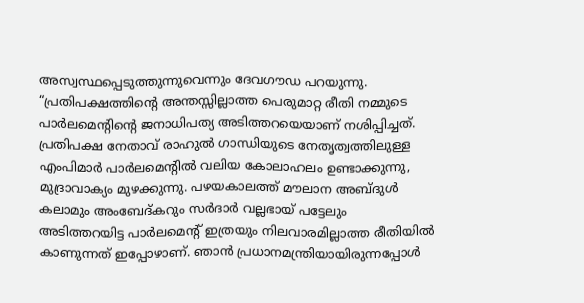അസ്വസ്ഥപ്പെടുത്തുന്നുവെന്നും ദേവഗൗഡ പറയുന്നു. “പ്രതിപക്ഷത്തിന്റെ അന്തസ്സില്ലാത്ത പെരുമാറ്റ രീതി നമ്മുടെ പാര്‍ലമെന്‍റിന്റെ ജനാധിപത്യ അടിത്തറയെയാണ് നശിപ്പിച്ചത്. പ്രതിപക്ഷ നേതാവ് രാഹുല്‍ ഗാന്ധിയുടെ നേതൃത്വത്തിലുള്ള എംപിമാര്‍ പാര്‍ലമെന്‍റില്‍ വലിയ കോലാഹലം ഉണ്ടാക്കുന്നു, മുദ്രാവാക്യം മുഴക്കുന്നു. പഴയകാലത്ത് മൗലാന അബ്ദുള്‍ കലാമും അംബേദ്കറും സര്‍ദാര്‍ വല്ലഭായ് പട്ടേലും അടിത്തറയിട്ട പാര്‍ലമെന്‍റ് ഇത്രയും നിലവാരമില്ലാത്ത രീതിയില്‍ കാണുന്നത് ഇപ്പോഴാണ്. ഞാന്‍ പ്രധാനമന്ത്രിയായിരുന്നപ്പോള്‍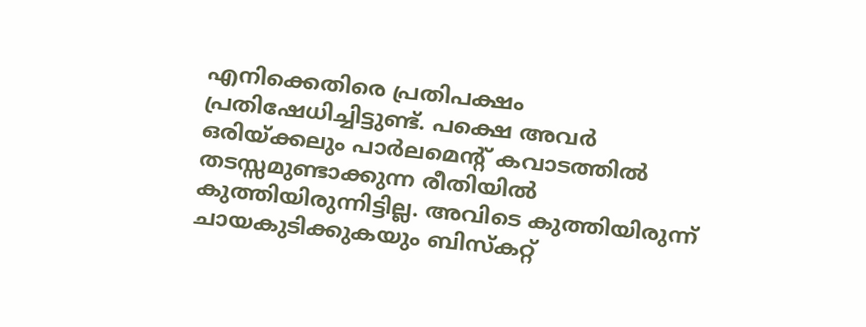എനിക്കെതിരെ പ്രതിപക്ഷം പ്രതിഷേധിച്ചിട്ടുണ്ട്. പക്ഷെ അവര്‍ ഒരിയ്‌ക്കലും പാര്‍ലമെന്‍റ് കവാടത്തില്‍ തടസ്സമുണ്ടാക്കുന്ന രീതിയില്‍ കുത്തിയിരുന്നിട്ടില്ല. അവിടെ കുത്തിയിരുന്ന് ചായകുടിക്കുകയും ബിസ്കറ്റ്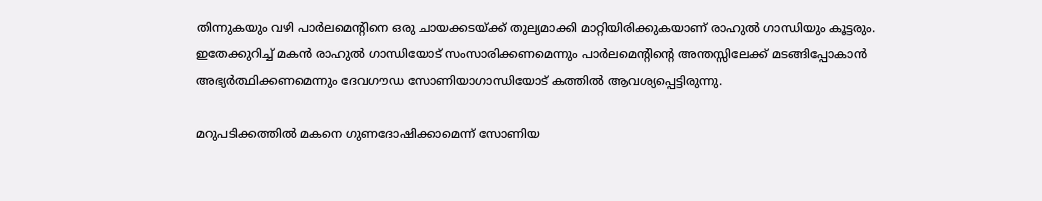തിന്നുകയും വഴി പാര്‍ലമെന്‍റിനെ ഒരു ചായക്കടയ്‌ക്ക് തുല്യമാക്കി മാറ്റിയിരിക്കുകയാണ് രാഹുല്‍ ഗാന്ധിയും കൂട്ടരും. ഇതേക്കുറിച്ച് മകന്‍ രാഹുല്‍ ഗാന്ധിയോട് സംസാരിക്കണമെന്നും പാര്‍ലമെ‍ന്‍റിന്റെ അന്തസ്സിലേക്ക് മടങ്ങിപ്പോകാന്‍ അഭ്യര്‍ത്ഥിക്കണമെന്നും ദേവഗൗഡ സോണിയാഗാന്ധിയോട് കത്തില്‍ ആവശ്യപ്പെട്ടിരുന്നു.

മറുപടിക്കത്തില്‍ മകനെ ഗുണദോഷിക്കാമെന്ന് സോണിയ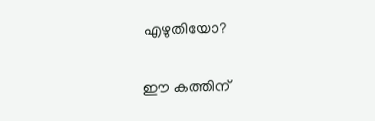എഴുതിയോ?

ഈ കത്തിന്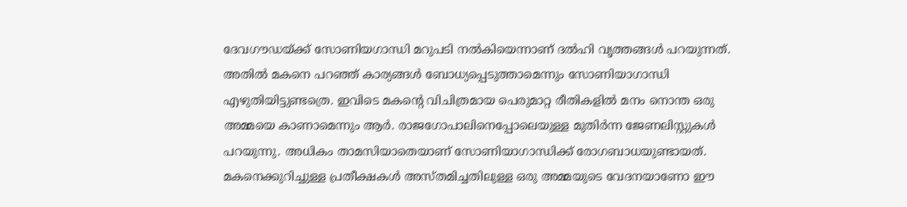ദേവഗൗഡയ്‌ക്ക് സോണിയഗാന്ധി മറുപടി നല്‍കിയെന്നാണ് ദല്‍ഹി വൃത്തങ്ങള്‍ പറയുന്നത്. അതില്‍ മകനെ പറഞ്ഞ് കാര്യങ്ങള്‍ ബോധ്യപ്പെടുത്താമെന്നും സോണിയാഗാന്ധി എഴുതിയിട്ടുണ്ടത്രെ. ഇവിടെ മകന്റെ വിചിത്രമായ പെരുമാറ്റ രീതികളില്‍ മനം നൊന്ത ഒരു അമ്മയെ കാണാമെന്നും ആര്‍. രാജഗോപാലിനെപ്പോലെയുള്ള മുതിര്‍ന്ന ജേണലിസ്റ്റുകള്‍ പറയുന്നു. അധികം താമസിയാതെയാണ് സോണിയാഗാന്ധിക്ക് രോഗബാധയുണ്ടായത്. മകനെക്കുറിച്ചുള്ള പ്രതീക്ഷകള്‍ അസ്തമിച്ചതിലുള്ള ഒരു അമ്മയുടെ വേദനയാണോ ഈ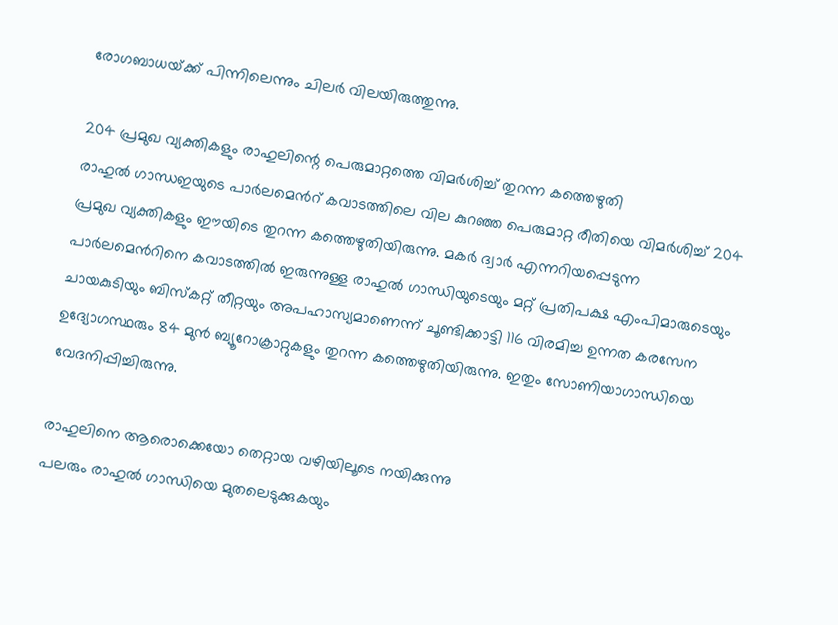രോഗബാധയ്‌ക്ക് പിന്നിലെന്നും ചിലര്‍ വിലയിരുത്തുന്നു.

204 പ്രമുഖ വ്യക്തികളും രാഹുലിന്റെ പെരുമാറ്റത്തെ വിമര്‍ശിച്ച് തുറന്ന കത്തെഴുതി
രാഹുല്‍ ഗാന്ധഇയുടെ പാര്‍ലമെന്‍റ് കവാടത്തിലെ‍ വില കുറഞ്ഞ പെരുമാറ്റ രീതിയെ വിമര്‍ശിച്ച് 204 പ്രമുഖ വ്യക്തികളും ഈയിടെ തുറന്ന കത്തെഴുതിയിരുന്നു. മകര്‍ ദ്വാര്‍ എന്നറിയപ്പെടുന്ന പാര്‍ലമെന്‍റിനെ കവാടത്തില്‍ ഇരുന്നുള്ള രാഹുല്‍ ഗാന്ധിയുടെയും മറ്റ് പ്രതിപക്ഷ എംപിമാരുടെയും ചായകുടിയും ബിസ്കറ്റ് തീറ്റയും അപഹാസ്യമാണെന്ന് ചൂണ്ടിക്കാട്ടി 116 വിരമിച്ച ഉന്നത കരസേന ഉദ്യോഗസ്ഥരും 84 മുന്‍ ബ്യൂറോക്രാറ്റുകളും തുറന്ന കത്തെഴുതിയിരുന്നു. ഇതും സോണിയാഗാന്ധിയെ വേദനിപ്പിച്ചിരുന്നു.

രാഹുലിനെ ആരൊക്കെയോ തെറ്റായ വഴിയിലൂടെ നയിക്കുന്നു
പലരും രാഹുല്‍ ഗാന്ധിയെ മുതലെടുക്കുകയും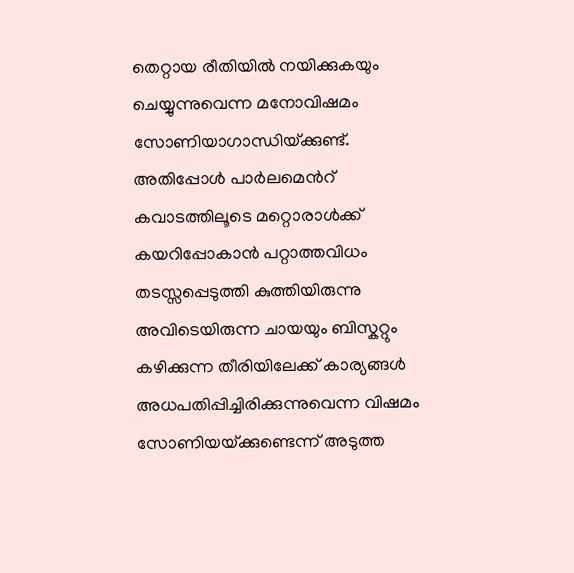തെറ്റായ രീതിയില്‍ നയിക്കുകയും ചെയ്യുന്നുവെന്ന മനോവിഷമം സോണിയാഗാന്ധിയ്‌ക്കുണ്ട്. അതിപ്പോള്‍ പാര്‍ലമെന്‍റ് കവാടത്തിലൂടെ മറ്റൊരാള്‍ക്ക് കയറിപ്പോകാന്‍ പറ്റാത്തവിധം തടസ്സപ്പെടുത്തി കുത്തിയിരുന്നു അവിടെയിരുന്ന ചായയും ബിസ്കറ്റും കഴിക്കുന്ന തീരിയിലേക്ക് കാര്യങ്ങള്‍ അധപതിപ്പിച്ചിരിക്കുന്നുവെന്ന വിഷമം സോണിയയ്‌ക്കുണ്ടെന്ന് അടുത്ത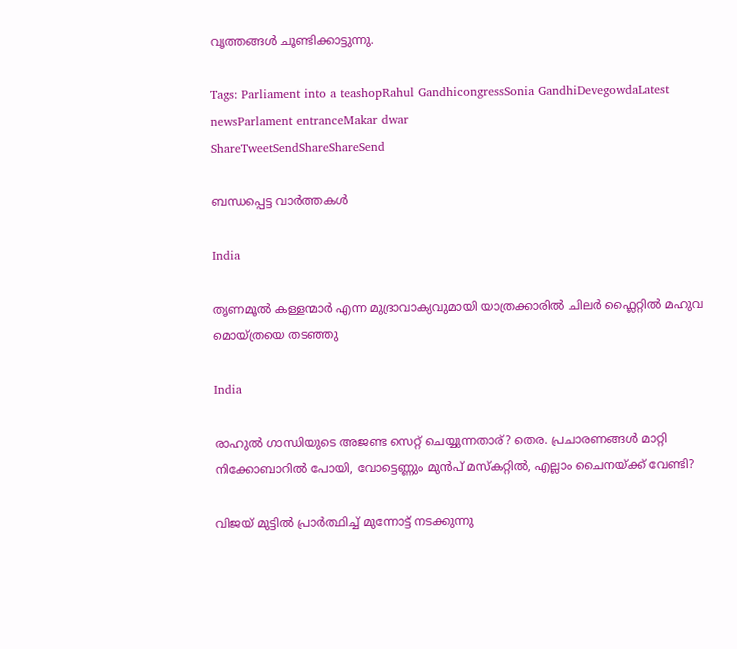വൃത്തങ്ങള്‍ ചൂണ്ടിക്കാട്ടുന്നു.

Tags: Parliament into a teashopRahul GandhicongressSonia GandhiDevegowdaLatest newsParlament entranceMakar dwar
ShareTweetSendShareShareSend

ബന്ധപ്പെട്ട വാര്‍ത്തകള്‍

India

തൃണമൂല്‍ കള്ളന്മാര്‍ എന്ന മുദ്രാവാക്യവുമായി യാത്രക്കാരില്‍ ചിലര്‍ ഫ്ലൈറ്റില്‍ മഹുവ മൊയ്ത്രയെ തടഞ്ഞു

India

രാഹുല്‍ ഗാന്ധിയുടെ അജണ്ട സെറ്റ് ചെയ്യുന്നതാര്? തെര. പ്രചാരണങ്ങള്‍ മാറ്റി നിക്കോബാറില്‍ പോയി, വോട്ടെണ്ണും മുന്‍പ് മസ്കറ്റില്‍, എല്ലാം ചൈനയ്‌ക്ക് വേണ്ടി?

വിജയ് മുട്ടില്‍ പ്രാര്‍ത്ഥിച്ച് മുന്നോട്ട് നടക്കുന്നു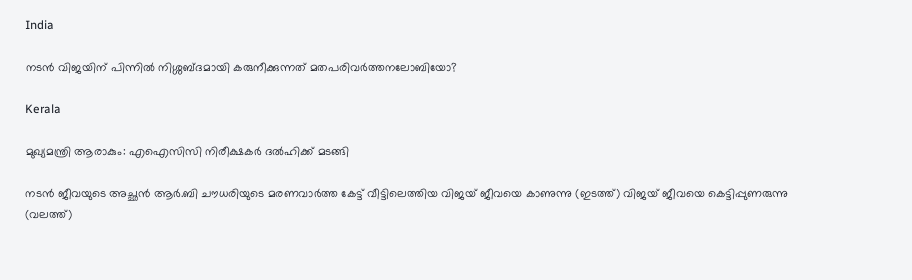India

നടന്‍ വിജയിന് പിന്നില്‍ നിശ്ശബ്ദമായി കരുനീക്കുന്നത് മതപരിവര്‍ത്തനലോബിയോ?

Kerala

മുഖ്യമന്ത്രി ആരാകും: എഐസിസി നിരീക്ഷകര്‍ ദല്‍ഹിക്ക് മടങ്ങി

നടന്‍ ജീവയുടെ അച്ഛന്‍ ആര്‍.ബി ചൗധരിയുടെ മരണവാര്‍ത്ത കേട്ട് വീട്ടിലെത്തിയ വിജയ് ജീവയെ കാണുന്നു (ഇടത്ത്) വിജയ് ജീവയെ കെട്ടിപ്പുണരുന്നു (വലത്ത്)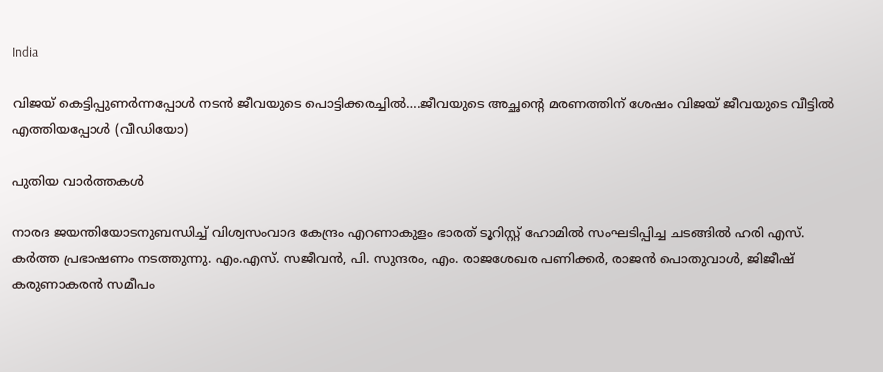India

വിജയ് കെട്ടിപ്പുണര്‍ന്നപ്പോള്‍ നടന്‍ ജീവയുടെ പൊട്ടിക്കരച്ചില്‍….ജീവയുടെ അച്ഛന്റെ മരണത്തിന് ശേഷം വിജയ് ജീവയുടെ വീട്ടില്‍ എത്തിയപ്പോള്‍ (വീഡിയോ)

പുതിയ വാര്‍ത്തകള്‍

നാരദ ജയന്തിയോടനുബന്ധിച്ച് വിശ്വസംവാദ കേന്ദ്രം എറണാകുളം ഭാരത് ടൂറിസ്റ്റ് ഹോമില്‍ സംഘടിപ്പിച്ച ചടങ്ങില്‍ ഹരി എസ്. കര്‍ത്ത പ്രഭാഷണം നടത്തുന്നു. എം.എസ്. സജീവന്‍, പി. സുന്ദരം, എം. രാജശേഖര പണിക്കര്‍, രാജന്‍ പൊതുവാള്‍, ജിജീഷ് കരുണാകരന്‍ സമീപം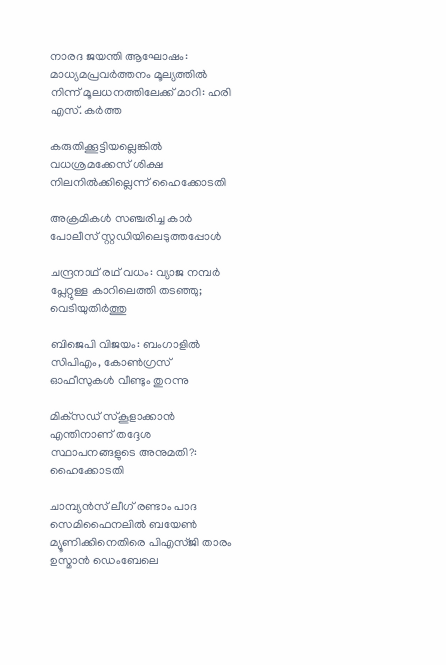നാരദ ജയന്തി ആഘോഷം: മാധ്യമപ്രവര്‍ത്തനം മൂല്യത്തില്‍ നിന്ന് മൂലധനത്തിലേക്ക് മാറി: ഹരി എസ്. കര്‍ത്ത

കരുതിക്കൂട്ടിയല്ലെങ്കില്‍ വധശ്രമക്കേസ് ശിക്ഷ നിലനില്‍ക്കില്ലെന്ന് ഹൈക്കോടതി

അക്രമികള്‍ സഞ്ചരിച്ച കാര്‍ പോലീസ് സ്റ്റഡിയിലെടുത്തപ്പോള്‍

ചന്ദ്രനാഥ് രഥ് വധം: വ്യാജ നമ്പര്‍ പ്ലേറ്റുള്ള കാറിലെത്തി തടഞ്ഞു; വെടിയുതിര്‍ത്തു

ബിജെപി വിജയം: ബംഗാളില്‍ സിപിഎം, കോണ്‍ഗ്രസ് ഓഫീസുകള്‍ വീണ്ടും തുറന്നു

മിക്‌സഡ് സ്‌കൂളാക്കാന്‍ എന്തിനാണ് തദ്ദേശ സ്ഥാപനങ്ങളുടെ അനുമതി?: ഹൈക്കോടതി

ചാമ്പ്യന്‍സ് ലീഗ് രണ്ടാം പാദ സെമിഫൈനലില്‍ ബയേണ്‍ മ്യൂണിക്കിനെതിരെ പിഎസ്ജി താരം ഉസ്മാന്‍ ഡെംബേലെ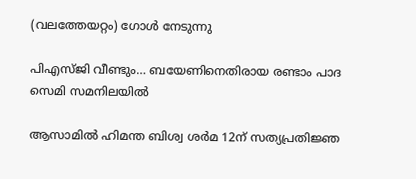(വലത്തേയറ്റം) ഗോള്‍ നേടുന്നു

പിഎസ്ജി വീണ്ടും… ബയേണിനെതിരായ രണ്ടാം പാദ സെമി സമനിലയില്‍

ആസാമില്‍ ഹിമന്ത ബിശ്വ ശര്‍മ 12ന് സത്യപ്രതിജ്ഞ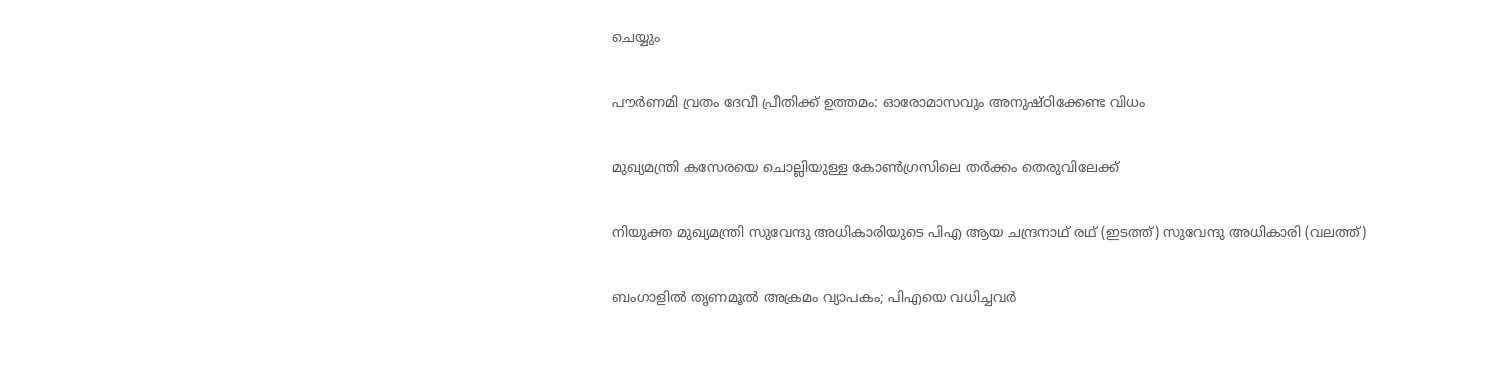ചെയ്യും

പൗര്‍ണമി വ്രതം ദേവീ പ്രീതിക്ക് ഉത്തമം: ഓരോമാസവും അനുഷ്ഠിക്കേണ്ട വിധം

മുഖ്യമന്ത്രി കസേരയെ ചൊല്ലിയുള്ള കോണ്‍ഗ്രസിലെ തര്‍ക്കം തെരുവിലേക്ക്

നിയുക്ത മുഖ്യമന്ത്രി സുവേന്ദു അധികാരിയുടെ പിഎ ആയ ചന്ദ്രനാഥ് രഥ് (ഇടത്ത്) സുവേന്ദു അധികാരി (വലത്ത്)

ബംഗാളില്‍ തൃണമൂല്‍ അക്രമം വ്യാപകം; പിഎയെ വധിച്ചവര്‍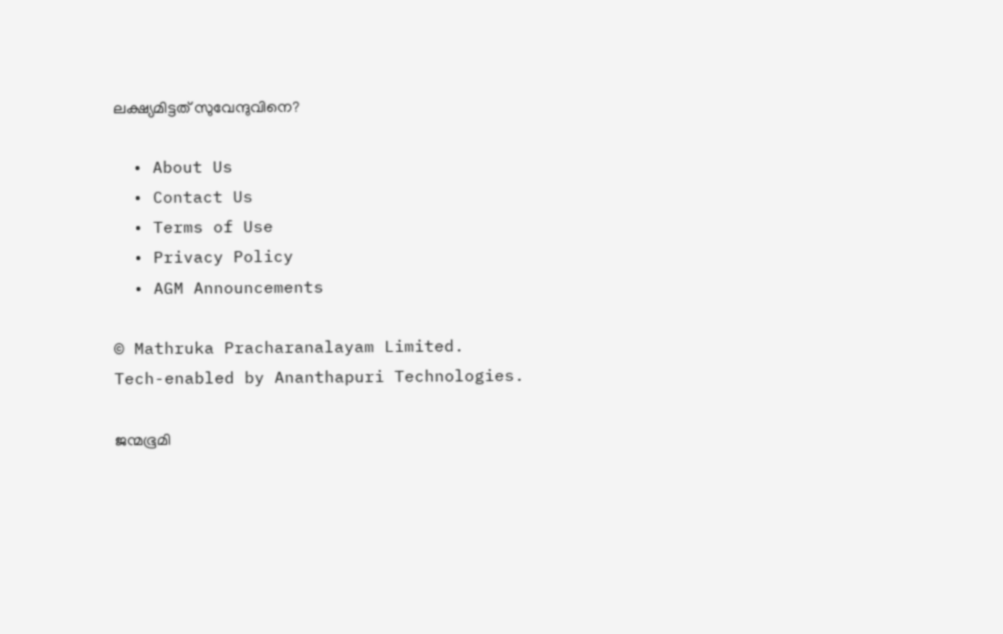ലക്ഷ്യമിട്ടത് സുവേന്ദുവിനെ?

  • About Us
  • Contact Us
  • Terms of Use
  • Privacy Policy
  • AGM Announcements

© Mathruka Pracharanalayam Limited.
Tech-enabled by Ananthapuri Technologies.

ജന്മഭൂമി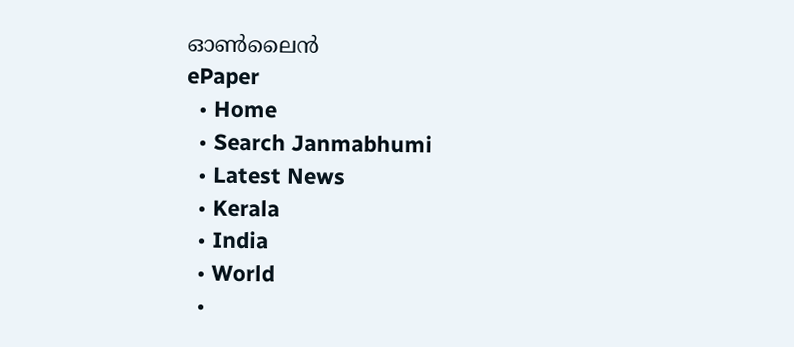ഓണ്‍ലൈന്‍
ePaper
  • Home
  • Search Janmabhumi
  • Latest News
  • Kerala
  • India
  • World
  •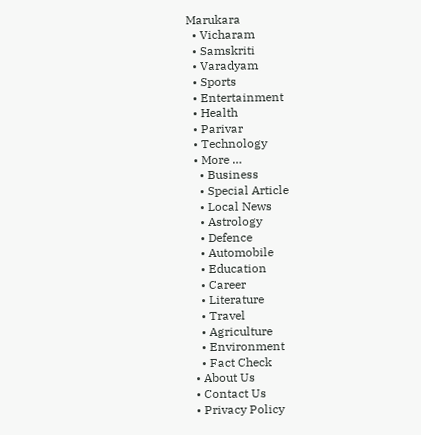Marukara
  • Vicharam
  • Samskriti
  • Varadyam
  • Sports
  • Entertainment
  • Health
  • Parivar
  • Technology
  • More …
    • Business
    • Special Article
    • Local News
    • Astrology
    • Defence
    • Automobile
    • Education
    • Career
    • Literature
    • Travel
    • Agriculture
    • Environment
    • Fact Check
  • About Us
  • Contact Us
  • Privacy Policy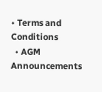• Terms and Conditions
  • AGM Announcements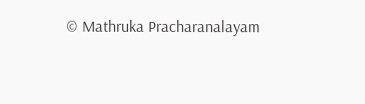© Mathruka Pracharanalayam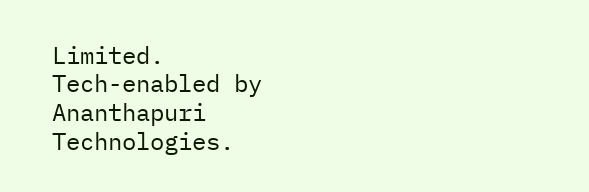Limited.
Tech-enabled by Ananthapuri Technologies.